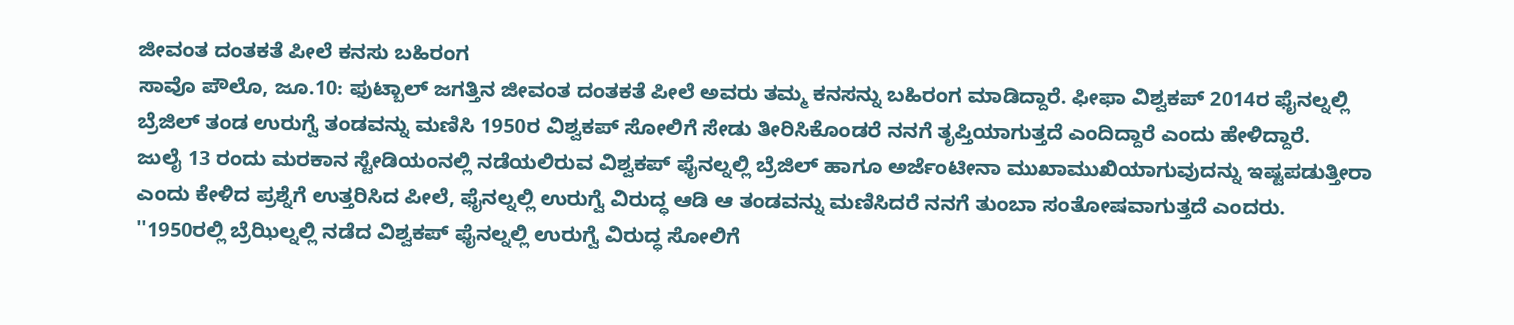ಜೀವಂತ ದಂತಕತೆ ಪೀಲೆ ಕನಸು ಬಹಿರಂಗ
ಸಾವೊ ಪೌಲೊ, ಜೂ.10: ಫುಟ್ಬಾಲ್ ಜಗತ್ತಿನ ಜೀವಂತ ದಂತಕತೆ ಪೀಲೆ ಅವರು ತಮ್ಮ ಕನಸನ್ನು ಬಹಿರಂಗ ಮಾಡಿದ್ದಾರೆ. ಫೀಫಾ ವಿಶ್ವಕಪ್ 2014ರ ಫೈನಲ್ನಲ್ಲಿ ಬ್ರೆಜಿಲ್ ತಂಡ ಉರುಗ್ವೆ ತಂಡವನ್ನು ಮಣಿಸಿ 1950ರ ವಿಶ್ವಕಪ್ ಸೋಲಿಗೆ ಸೇಡು ತೀರಿಸಿಕೊಂಡರೆ ನನಗೆ ತೃಪ್ತಿಯಾಗುತ್ತದೆ ಎಂದಿದ್ದಾರೆ ಎಂದು ಹೇಳಿದ್ದಾರೆ.
ಜುಲೈ 13 ರಂದು ಮರಕಾನ ಸ್ಟೇಡಿಯಂನಲ್ಲಿ ನಡೆಯಲಿರುವ ವಿಶ್ವಕಪ್ ಫೈನಲ್ನಲ್ಲಿ ಬ್ರೆಜಿಲ್ ಹಾಗೂ ಅರ್ಜೆಂಟೀನಾ ಮುಖಾಮುಖಿಯಾಗುವುದನ್ನು ಇಷ್ಟಪಡುತ್ತೀರಾ ಎಂದು ಕೇಳಿದ ಪ್ರಶ್ನೆಗೆ ಉತ್ತರಿಸಿದ ಪೀಲೆ, ಫೈನಲ್ನಲ್ಲಿ ಉರುಗ್ವೆ ವಿರುದ್ಧ ಆಡಿ ಆ ತಂಡವನ್ನು ಮಣಿಸಿದರೆ ನನಗೆ ತುಂಬಾ ಸಂತೋಷವಾಗುತ್ತದೆ ಎಂದರು.
''1950ರಲ್ಲಿ ಬ್ರೆಝಿಲ್ನಲ್ಲಿ ನಡೆದ ವಿಶ್ವಕಪ್ ಫೈನಲ್ನಲ್ಲಿ ಉರುಗ್ವೆ ವಿರುದ್ಧ ಸೋಲಿಗೆ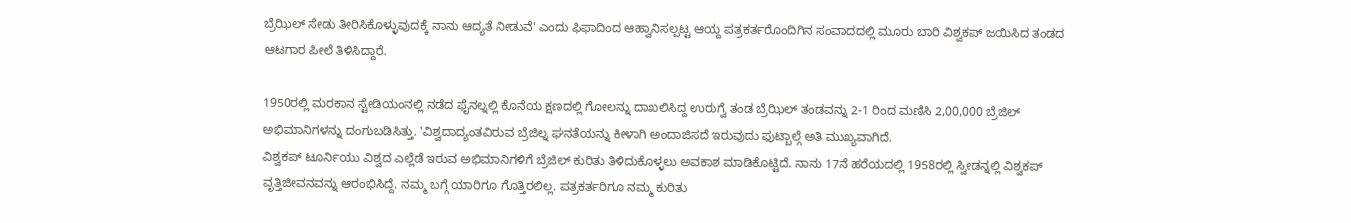ಬ್ರೆಝಿಲ್ ಸೇಡು ತೀರಿಸಿಕೊಳ್ಳುವುದಕ್ಕೆ ನಾನು ಆದ್ಯತೆ ನೀಡುವೆ' ಎಂದು ಫಿಫಾದಿಂದ ಆಹ್ವಾನಿಸಲ್ಪಟ್ಟ ಆಯ್ದ ಪತ್ರಕರ್ತರೊಂದಿಗಿನ ಸಂವಾದದಲ್ಲಿ ಮೂರು ಬಾರಿ ವಿಶ್ವಕಪ್ ಜಯಿಸಿದ ತಂಡದ ಆಟಗಾರ ಪೀಲೆ ತಿಳಿಸಿದ್ದಾರೆ.

1950ರಲ್ಲಿ ಮರಕಾನ ಸ್ಟೇಡಿಯಂನಲ್ಲಿ ನಡೆದ ಫೈನಲ್ನಲ್ಲಿ ಕೊನೆಯ ಕ್ಷಣದಲ್ಲಿ ಗೋಲನ್ನು ದಾಖಲಿಸಿದ್ದ ಉರುಗ್ವೆ ತಂಡ ಬ್ರೆಝಿಲ್ ತಂಡವನ್ನು 2-1 ರಿಂದ ಮಣಿಸಿ 2,00,000 ಬ್ರೆಜಿಲ್ ಅಭಿಮಾನಿಗಳನ್ನು ದಂಗುಬಡಿಸಿತ್ತು. 'ವಿಶ್ವದಾದ್ಯಂತವಿರುವ ಬ್ರೆಜಿಲ್ನ ಘನತೆಯನ್ನು ಕೀಳಾಗಿ ಅಂದಾಜಿಸದೆ ಇರುವುದು ಫುಟ್ಬಾಲ್ಗೆ ಅತಿ ಮುಖ್ಯವಾಗಿದೆ.
ವಿಶ್ವಕಪ್ ಟೂರ್ನಿಯು ವಿಶ್ವದ ಎಲ್ಲೆಡೆ ಇರುವ ಅಭಿಮಾನಿಗಳಿಗೆ ಬ್ರೆಜಿಲ್ ಕುರಿತು ತಿಳಿದುಕೊಳ್ಳಲು ಅವಕಾಶ ಮಾಡಿಕೊಟ್ಟಿದೆ. ನಾನು 17ನೆ ಹರೆಯದಲ್ಲಿ 1958ರಲ್ಲಿ ಸ್ವೀಡನ್ನಲ್ಲಿ ವಿಶ್ವಕಪ್ ವೃತ್ತಿಜೀವನವನ್ನು ಆರಂಭಿಸಿದ್ದೆ. ನಮ್ಮ ಬಗ್ಗೆ ಯಾರಿಗೂ ಗೊತ್ತಿರಲಿಲ್ಲ. ಪತ್ರಕರ್ತರಿಗೂ ನಮ್ಮ ಕುರಿತು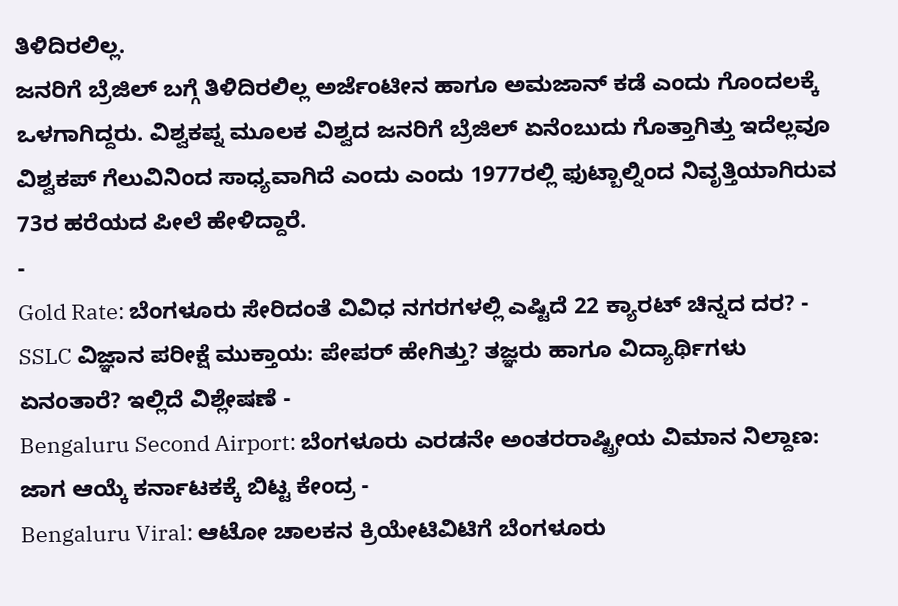ತಿಳಿದಿರಲಿಲ್ಲ.
ಜನರಿಗೆ ಬ್ರೆಜಿಲ್ ಬಗ್ಗೆ ತಿಳಿದಿರಲಿಲ್ಲ ಅರ್ಜೆಂಟೀನ ಹಾಗೂ ಅಮಜಾನ್ ಕಡೆ ಎಂದು ಗೊಂದಲಕ್ಕೆ ಒಳಗಾಗಿದ್ದರು. ವಿಶ್ವಕಪ್ನ ಮೂಲಕ ವಿಶ್ವದ ಜನರಿಗೆ ಬ್ರೆಜಿಲ್ ಏನೆಂಬುದು ಗೊತ್ತಾಗಿತ್ತು ಇದೆಲ್ಲವೂ ವಿಶ್ವಕಪ್ ಗೆಲುವಿನಿಂದ ಸಾಧ್ಯವಾಗಿದೆ ಎಂದು ಎಂದು 1977ರಲ್ಲಿ ಫುಟ್ಬಾಲ್ನಿಂದ ನಿವೃತ್ತಿಯಾಗಿರುವ 73ರ ಹರೆಯದ ಪೀಲೆ ಹೇಳಿದ್ದಾರೆ.
-
Gold Rate: ಬೆಂಗಳೂರು ಸೇರಿದಂತೆ ವಿವಿಧ ನಗರಗಳಲ್ಲಿ ಎಷ್ಟಿದೆ 22 ಕ್ಯಾರಟ್ ಚಿನ್ನದ ದರ? -
SSLC ವಿಜ್ಞಾನ ಪರೀಕ್ಷೆ ಮುಕ್ತಾಯ: ಪೇಪರ್ ಹೇಗಿತ್ತು? ತಜ್ಞರು ಹಾಗೂ ವಿದ್ಯಾರ್ಥಿಗಳು ಏನಂತಾರೆ? ಇಲ್ಲಿದೆ ವಿಶ್ಲೇಷಣೆ -
Bengaluru Second Airport: ಬೆಂಗಳೂರು ಎರಡನೇ ಅಂತರರಾಷ್ಟ್ರೀಯ ವಿಮಾನ ನಿಲ್ದಾಣ: ಜಾಗ ಆಯ್ಕೆ ಕರ್ನಾಟಕಕ್ಕೆ ಬಿಟ್ಟ ಕೇಂದ್ರ -
Bengaluru Viral: ಆಟೋ ಚಾಲಕನ ಕ್ರಿಯೇಟಿವಿಟಿಗೆ ಬೆಂಗಳೂರು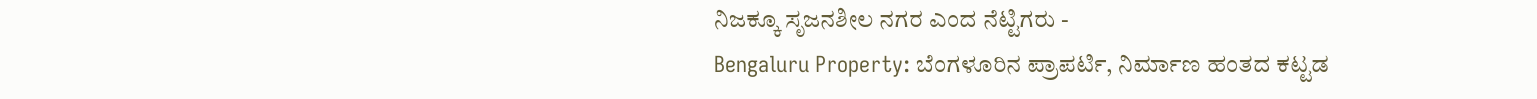ನಿಜಕ್ಕೂ ಸೃಜನಶೀಲ ನಗರ ಎಂದ ನೆಟ್ಟಿಗರು -
Bengaluru Property: ಬೆಂಗಳೂರಿನ ಪ್ರಾಪರ್ಟಿ, ನಿರ್ಮಾಣ ಹಂತದ ಕಟ್ಟಡ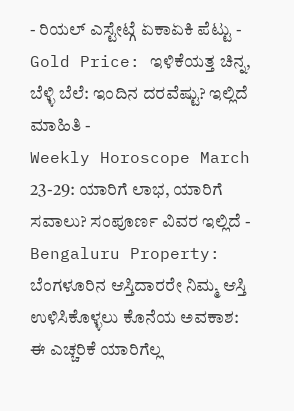- ರಿಯಲ್ ಎಸ್ಟೇಟ್ಗೆ ಏಕಾಏಕಿ ಪೆಟ್ಟು -
Gold Price: ಇಳಿಕೆಯತ್ತ ಚಿನ್ನ, ಬೆಳ್ಳಿ ಬೆಲೆ: ಇಂದಿನ ದರವೆಷ್ಟು? ಇಲ್ಲಿದೆ ಮಾಹಿತಿ -
Weekly Horoscope March 23-29: ಯಾರಿಗೆ ಲಾಭ, ಯಾರಿಗೆ ಸವಾಲು? ಸಂಪೂರ್ಣ ವಿವರ ಇಲ್ಲಿದೆ -
Bengaluru Property: ಬೆಂಗಳೂರಿನ ಆಸ್ತಿದಾರರೇ ನಿಮ್ಮ ಆಸ್ತಿ ಉಳಿಸಿಕೊಳ್ಳಲು ಕೊನೆಯ ಅವಕಾಶ: ಈ ಎಚ್ಚರಿಕೆ ಯಾರಿಗೆಲ್ಲ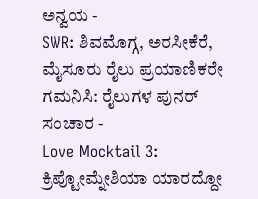ಅನ್ವಯ -
SWR: ಶಿವಮೊಗ್ಗ, ಅರಸೀಕೆರೆ, ಮೈಸೂರು ರೈಲು ಪ್ರಯಾಣಿಕರೇ ಗಮನಿಸಿ: ರೈಲುಗಳ ಪುನರ್ ಸಂಚಾರ -
Love Mocktail 3: ಕ್ರಿಪ್ಟೋಮ್ನೇಶಿಯಾ ಯಾರದ್ದೋ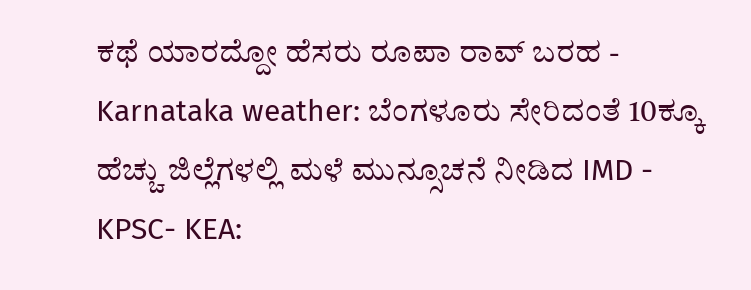ಕಥೆ ಯಾರದ್ದೋ ಹೆಸರು ರೂಪಾ ರಾವ್ ಬರಹ -
Karnataka weather: ಬೆಂಗಳೂರು ಸೇರಿದಂತೆ 10ಕ್ಕೂ ಹೆಚ್ಚು ಜಿಲ್ಲೆಗಳಲ್ಲಿ ಮಳೆ ಮುನ್ಸೂಚನೆ ನೀಡಿದ IMD -
KPSC- KEA: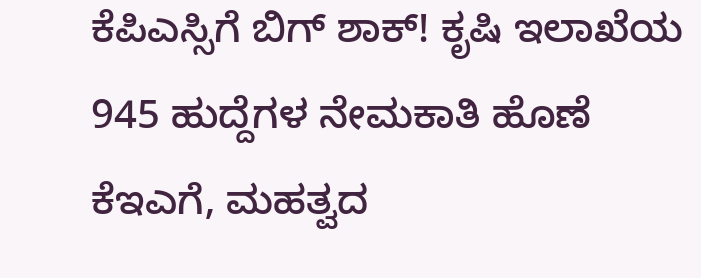ಕೆಪಿಎಸ್ಸಿಗೆ ಬಿಗ್ ಶಾಕ್! ಕೃಷಿ ಇಲಾಖೆಯ 945 ಹುದ್ದೆಗಳ ನೇಮಕಾತಿ ಹೊಣೆ ಕೆಇಎಗೆ, ಮಹತ್ವದ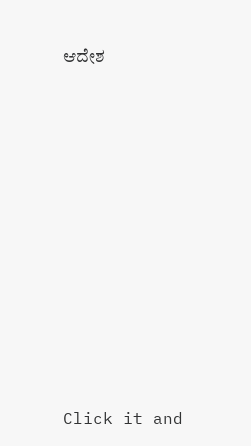ಆದೇಶ











Click it and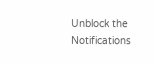Unblock the Notifications